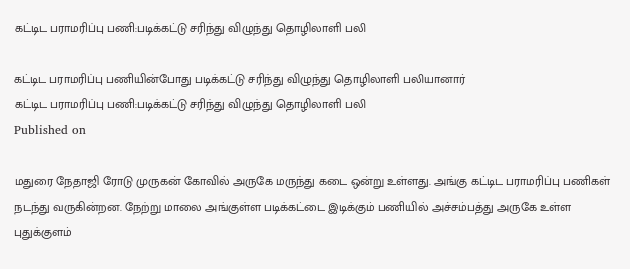கட்டிட பராமரிப்பு பணி:படிக்கட்டு சரிந்து விழுந்து தொழிலாளி பலி

கட்டிட பராமரிப்பு பணியின்போது படிக்கட்டு சரிந்து விழுந்து தொழிலாளி பலியானார்
கட்டிட பராமரிப்பு பணி:படிக்கட்டு சரிந்து விழுந்து தொழிலாளி பலி
Published on

மதுரை நேதாஜி ரோடு முருகன் கோவில் அருகே மருந்து கடை ஒன்று உள்ளது. அங்கு கட்டிட பராமரிப்பு பணிகள் நடந்து வருகின்றன. நேற்று மாலை அங்குள்ள படிக்கட்டை இடிக்கும் பணியில் அச்சம்பத்து அருகே உள்ள புதுக்குளம்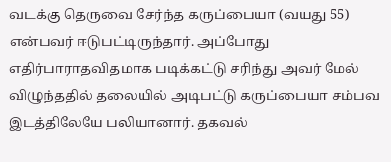வடக்கு தெருவை சேர்ந்த கருப்பையா (வயது 55) என்பவர் ஈடுபட்டிருந்தார். அப்போது எதிர்பாராதவிதமாக படிக்கட்டு சரிந்து அவர் மேல் விழுந்ததில் தலையில் அடிபட்டு கருப்பையா சம்பவ இடத்திலேயே பலியானார். தகவல்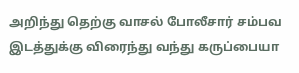அறிந்து தெற்கு வாசல் போலீசார் சம்பவ இடத்துக்கு விரைந்து வந்து கருப்பையா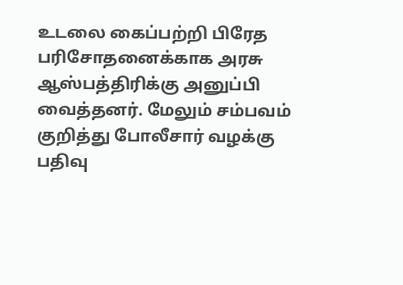உடலை கைப்பற்றி பிரேத பரிசோதனைக்காக அரசு ஆஸ்பத்திரிக்கு அனுப்பி வைத்தனர். மேலும் சம்பவம் குறித்து போலீசார் வழக்கு பதிவு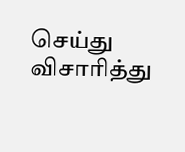செய்து விசாரித்து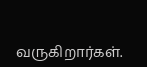வருகிறார்கள்.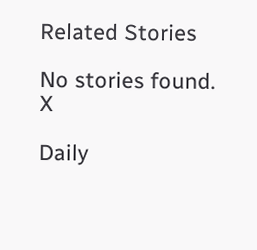Related Stories

No stories found.
X

Daily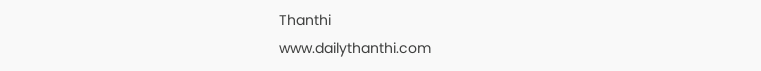Thanthi
www.dailythanthi.com